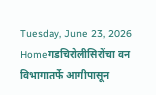Tuesday, June 23, 2026
Homeगडचिरोलीसिरोंचा वन विभागातर्फे आगीपासून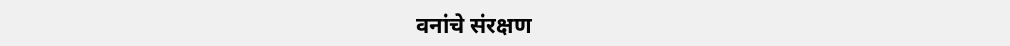वनांचे संरक्षण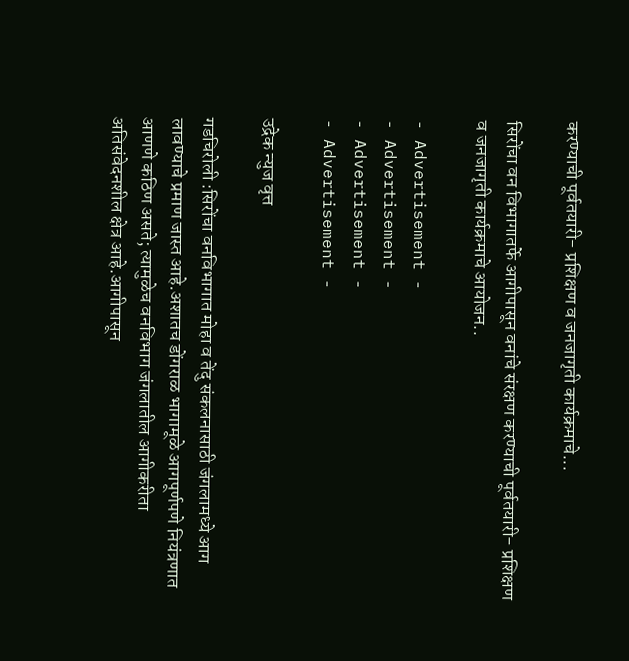करण्याची पूर्वतयारी- प्रशिक्षण व जनजागृती कार्यक्रमाचे...

सिरोंचा वन विभागातर्फे आगीपासून वनांचे संरक्षण करण्याची पूर्वतयारी- प्रशिक्षण व जनजागृती कार्यक्रमाचे आयोजन..

- Advertisement -
- Advertisement -
- Advertisement -
- Advertisement -

उद्रेक न्युज वृत्त

गडचिरोली :सिरोंचा वनविभागात मोहा व तेंदु संकलनासाठी जंगलामध्ये आग लावण्याचे प्रमाण जास्त आहे.अशातच डोंगराळ भागामूळे आगपूर्णपणे नियंत्रणात आणणे कठिण असते; त्यामुळेच वनविभाग जंगलातील आगीकरीता अतिसंवेदनशील क्षेत्र आहे.आगीपासून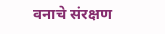वनाचे संरक्षण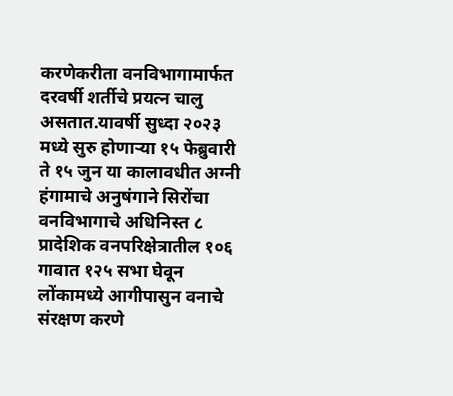करणेकरीता वनविभागामार्फत दरवर्षी शर्तीचे प्रयत्न चालु असतात.यावर्षी सुध्दा २०२३ मध्ये सुरु होणाऱ्या १५ फेब्रुवारी ते १५ जुन या कालावधीत अग्नी हंगामाचे अनुषंगाने सिरोंचा वनविभागाचे अधिनिस्त ८ प्रादेशिक वनपरिक्षेत्रातील १०६ गावात १२५ सभा घेवून लोंकामध्ये आगीपासुन वनाचे संरक्षण करणे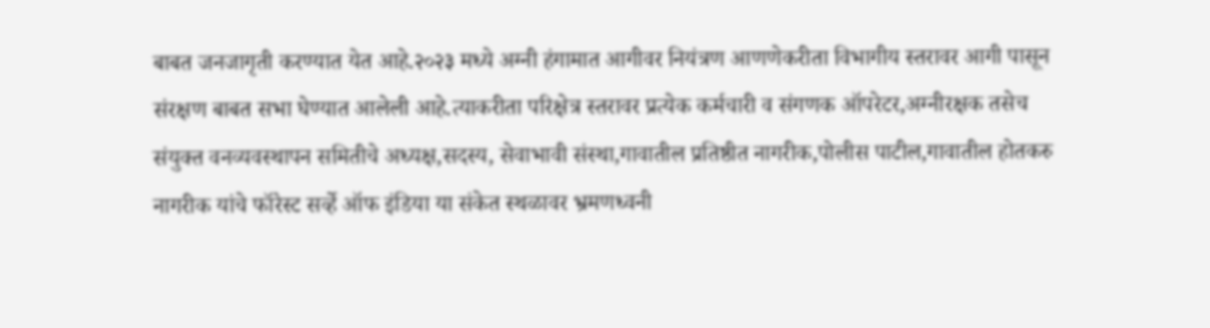बाबत जनजागृती करण्यात येत आहे.२०२३ मध्ये अग्नी हंगामात आगीवर नियंत्रण आणणेकरीता विभागीय स्तरावर आगी पासून संरक्षण बाबत सभा घेण्यात आलेली आहे.त्याकरीता परिक्षेत्र स्तरावर प्रत्येक कर्मचारी व संगणक ऑपरेटर,अग्नीरक्षक तसेच संयुक्त वनव्यवस्थापन समितीचे अध्यक्ष,सदस्य, सेवाभावी संस्था,गावातील प्रतिष्ठीत नागरीक,पोलीस पाटील,गावातील होतकरु नागरीक यांचे फॉरेस्ट सर्व्हे ऑफ इंडिया या संकेत स्थळावर भ्रमणध्वनी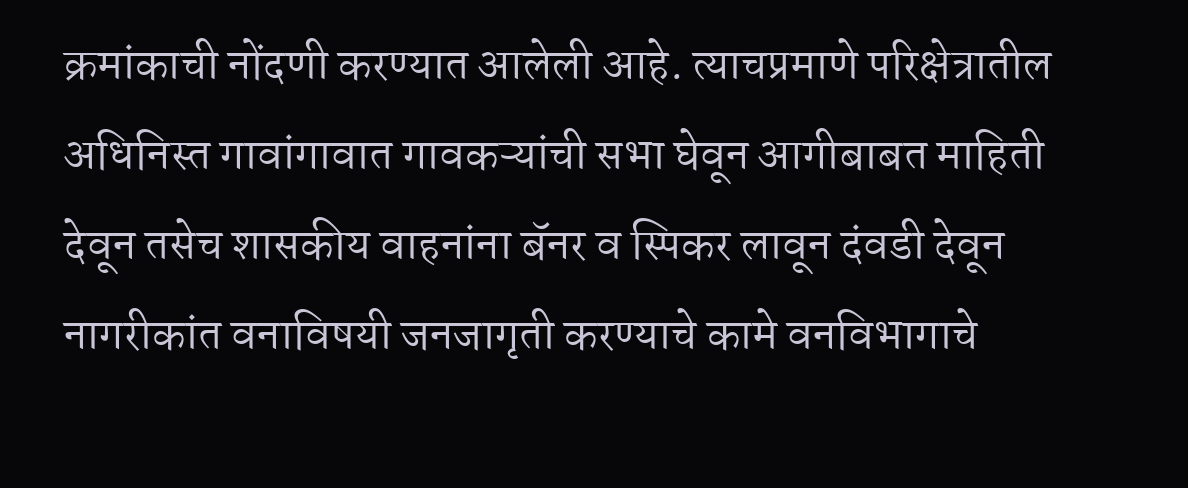क्रमांकाची नोंदणी करण्यात आलेली आहे. त्याचप्रमाणे परिक्षेत्रातील अधिनिस्त गावांगावात गावकऱ्यांची सभा घेवून आगीबाबत माहिती देवून तसेच शासकीय वाहनांना बॅनर व स्पिकर लावून दंवडी देवून नागरीकांत वनाविषयी जनजागृती करण्याचे कामे वनविभागाचे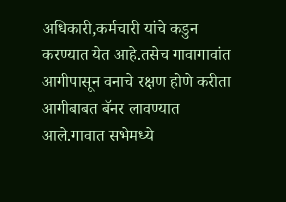अधिकारी,कर्मचारी यांचे कडुन करण्यात येत आहे.तसेच गावागावांत आगीपासून वनाचे रक्षण होणे करीता आगीबाबत बॅनर लावण्यात आले.गावात सभेमध्ये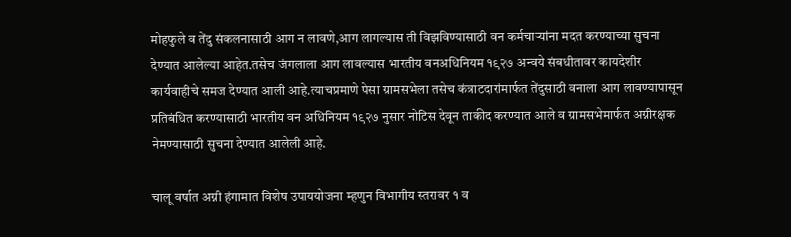मोहफुले व तेंदु संकलनासाठी आग न लावणे,आग लागल्यास ती विझविण्यासाठी वन कर्मचाऱ्यांना मदत करण्याच्या सुचना देण्यात आलेल्या आहेत.तसेच जंगलाला आग लावल्यास भारतीय वनअधिनियम १९२७ अन्वये संबधीतावर कायदेशीर कार्यवाहीचे समज देण्यात आली आहे.त्याचप्रमाणे पेसा ग्रामसभेला तसेच कंत्राटदारांमार्फत तेंदुसाठी वनाला आग लावण्यापासून प्रतिबंधित करण्यासाठी भारतीय वन अधिनियम १९२७ नुसार नोटिस देवून ताकीद करण्यात आले व ग्रामसभेमार्फत अग्नीरक्षक नेमण्यासाठी सुचना देण्यात आलेली आहे.

चालू वर्षात अग्नी हंगामात विशेष उपाययोजना म्हणुन विभागीय स्तरावर १ व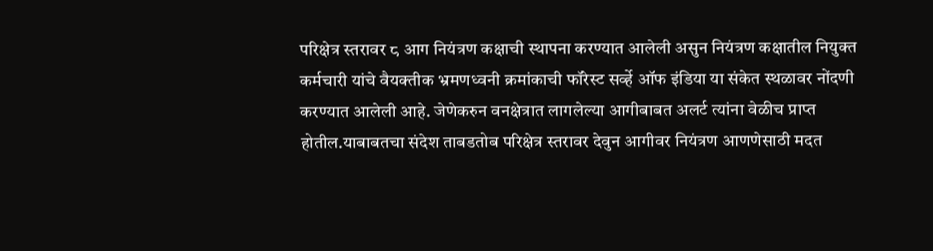परिक्षेत्र स्तरावर ८ आग नियंत्रण कक्षाची स्थापना करण्यात आलेली असुन नियंत्रण कक्षातील नियुक्त कर्मचारी यांचे वैयक्तीक भ्रमणध्वनी क्रमांकाची फॉरेस्ट सर्व्हे ऑफ इंडिया या संकेत स्थळावर नोंदणी करण्यात आलेली आहे. जेणेकरुन वनक्षेत्रात लागलेल्या आगीबाबत अलर्ट त्यांना वेळीच प्राप्त होतील.याबाबतचा संदेश ताबडतोब परिक्षेत्र स्तरावर देवुन आगीवर नियंत्रण आणणेसाठी मदत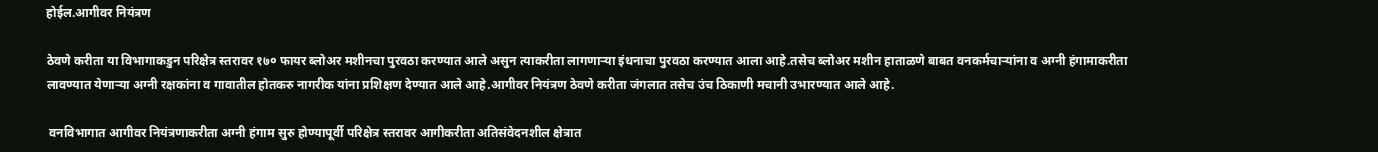होईल.आगीवर नियंत्रण

ठेवणे करीता या विभागाकडुन परिक्षेत्र स्तरावर १७० फायर ब्लोअर मशीनचा पुरवठा करण्यात आले असुन त्याकरीता लागणाऱ्या इंधनाचा पुरवठा करण्यात आला आहे.तसेच ब्लोअर मशीन हाताळणे बाबत वनकर्मचाऱ्यांना व अग्नी हंगामाकरीता लावण्यात येणाऱ्या अग्नी रक्षकांना व गावातील होतकरु नागरीक यांना प्रशिक्षण देण्यात आले आहे.आगीवर नियंत्रण ठेवणे करीता जंगलात तसेच उंच ठिकाणी मचानी उभारण्यात आले आहे.

 वनविभागात आगीवर नियंत्रणाकरीता अग्नी हंगाम सुरु होण्यापूर्वी परिक्षेत्र स्तरावर आगीकरीता अतिसंवेदनशील क्षेत्रात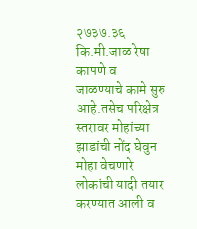२७३७.३६ कि.मी.जाळ रेषा कापणे व जाळण्याचे कामे सुरु आहे.तसेच परिक्षेत्र स्तरावर मोहांच्या झाडांची नोंद घेवुन मोहा वेचणारे लोकांची यादी तयार करण्यात आली व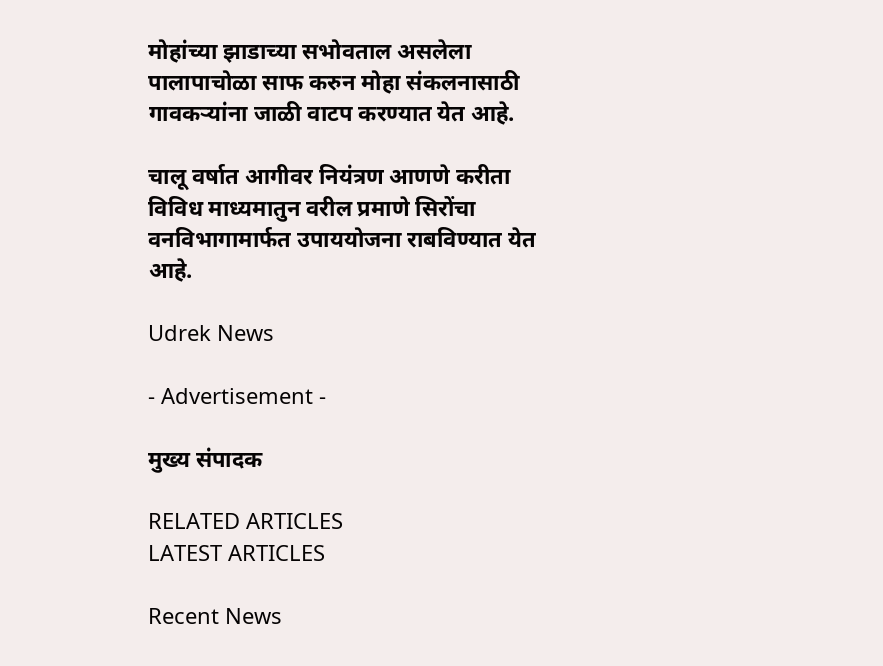मोहांच्या झाडाच्या सभोवताल असलेला पालापाचोळा साफ करुन मोहा संकलनासाठी गावकऱ्यांना जाळी वाटप करण्यात येत आहे.

चालू वर्षात आगीवर नियंत्रण आणणे करीता विविध माध्यमातुन वरील प्रमाणे सिरोंचा वनविभागामार्फत उपाययोजना राबविण्यात येत आहे.

Udrek News

- Advertisement -

मुख्य संपादक

RELATED ARTICLES
LATEST ARTICLES

Recent News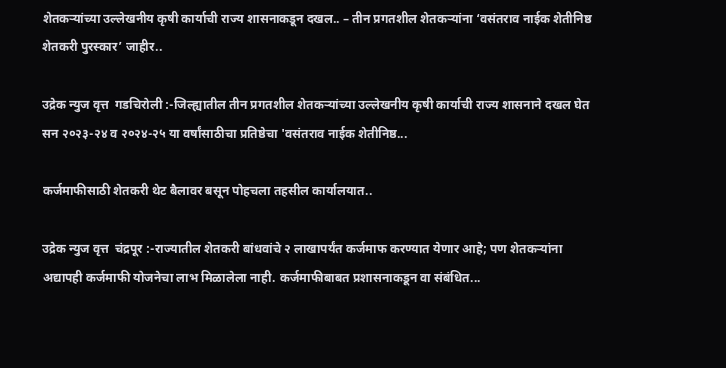शेतकऱ्यांच्या उल्लेखनीय कृषी कार्याची राज्य शासनाकडून दखल.. – तीन प्रगतशील शेतकऱ्यांना ‘वसंतराव नाईक शेतीनिष्ठ शेतकरी पुरस्कार’ जाहीर..

उद्रेक न्युज वृत्त  गडचिरोली :-जिल्ह्यातील तीन प्रगतशील शेतकऱ्यांच्या उल्लेखनीय कृषी कार्याची राज्य शासनाने दखल घेत सन २०२३-२४ व २०२४-२५ या वर्षांसाठीचा प्रतिष्ठेचा 'वसंतराव नाईक शेतीनिष्ठ...

कर्जमाफीसाठी शेतकरी थेट बैलावर बसून पोहचला तहसील कार्यालयात..

उद्रेक न्युज वृत्त  चंद्रपूर :-राज्यातील शेतकरी बांधवांचे २ लाखापर्यंत कर्जमाफ करण्यात येणार आहे; पण शेतकऱ्यांना अद्यापही कर्जमाफी योजनेचा लाभ मिळालेला नाही. कर्जमाफीबाबत प्रशासनाकडून वा संबंधित...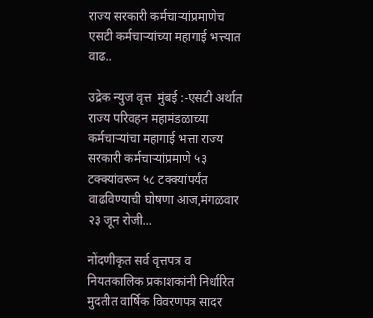राज्य सरकारी कर्मचाऱ्यांप्रमाणेच एसटी कर्मचाऱ्यांच्या महागाई भत्त्यात वाढ..

उद्रेक न्युज वृत्त  मुंबई :-एसटी अर्थात राज्य परिवहन महामंडळाच्या  कर्मचाऱ्यांचा महागाई भत्ता राज्य सरकारी कर्मचाऱ्यांप्रमाणे ५३ टक्क्यांवरून ५८ टक्क्यांपर्यंत वाढविण्याची घोषणा आज,मंगळवार २३ जून रोजी...

नोंदणीकृत सर्व वृत्तपत्र व नियतकालिक प्रकाशकांनी निर्धारित मुदतीत वार्षिक विवरणपत्र सादर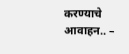करण्याचे आवाहन.. –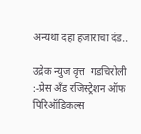अन्यथा दहा हजाराचा दंड..

उद्रेक न्युज वृत्त  गडचिरोली :-प्रेस अँड रजिस्ट्रेशन ऑफ पिरिऑडिकल्स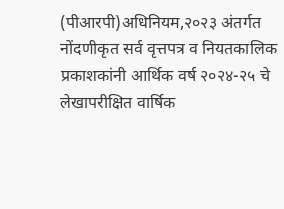(पीआरपी)अधिनियम,२०२३ अंतर्गत नोंदणीकृत सर्व वृत्तपत्र व नियतकालिक प्रकाशकांनी आर्थिक वर्ष २०२४-२५ चे लेखापरीक्षित वार्षिक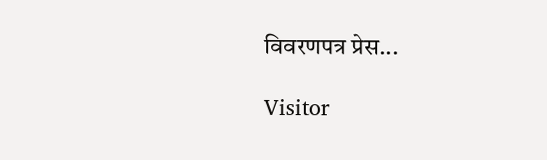विवरणपत्र प्रेस...

Visitor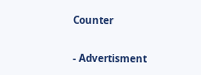Counter

- Advertisment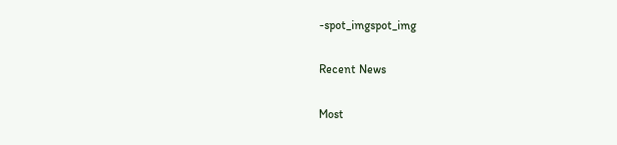-spot_imgspot_img

Recent News

Most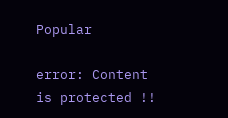Popular

error: Content is protected !!